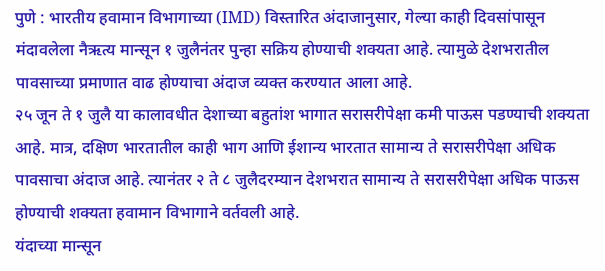पुणे : भारतीय हवामान विभागाच्या (IMD) विस्तारित अंदाजानुसार, गेल्या काही दिवसांपासून मंदावलेला नैऋत्य मान्सून १ जुलैनंतर पुन्हा सक्रिय होण्याची शक्यता आहे. त्यामुळे देशभरातील पावसाच्या प्रमाणात वाढ होण्याचा अंदाज व्यक्त करण्यात आला आहे.
२५ जून ते १ जुलै या कालावधीत देशाच्या बहुतांश भागात सरासरीपेक्षा कमी पाऊस पडण्याची शक्यता आहे. मात्र, दक्षिण भारतातील काही भाग आणि ईशान्य भारतात सामान्य ते सरासरीपेक्षा अधिक पावसाचा अंदाज आहे. त्यानंतर २ ते ८ जुलैदरम्यान देशभरात सामान्य ते सरासरीपेक्षा अधिक पाऊस होण्याची शक्यता हवामान विभागाने वर्तवली आहे.
यंदाच्या मान्सून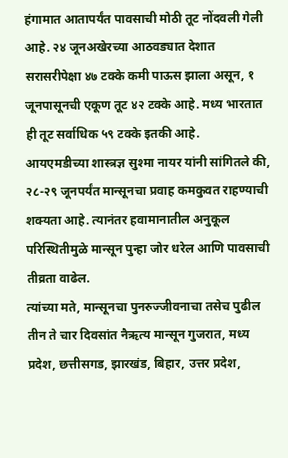हंगामात आतापर्यंत पावसाची मोठी तूट नोंदवली गेली आहे. २४ जूनअखेरच्या आठवड्यात देशात सरासरीपेक्षा ४७ टक्के कमी पाऊस झाला असून, १ जूनपासूनची एकूण तूट ४२ टक्के आहे. मध्य भारतात ही तूट सर्वाधिक ५९ टक्के इतकी आहे.
आयएमडीच्या शास्त्रज्ञ सुश्मा नायर यांनी सांगितले की, २८-२९ जूनपर्यंत मान्सूनचा प्रवाह कमकुवत राहण्याची शक्यता आहे. त्यानंतर हवामानातील अनुकूल परिस्थितीमुळे मान्सून पुन्हा जोर धरेल आणि पावसाची तीव्रता वाढेल.
त्यांच्या मते, मान्सूनचा पुनरुज्जीवनाचा तसेच पुढील तीन ते चार दिवसांत नैऋत्य मान्सून गुजरात, मध्य प्रदेश, छत्तीसगड, झारखंड, बिहार, उत्तर प्रदेश,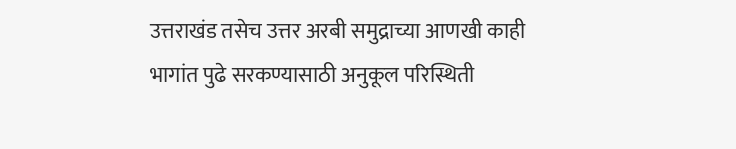उत्तराखंड तसेच उत्तर अरबी समुद्राच्या आणखी काही भागांत पुढे सरकण्यासाठी अनुकूल परिस्थिती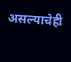असल्याचेही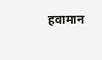हवामान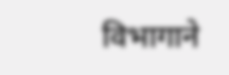विभागाने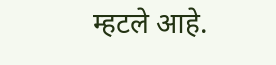म्हटले आहे.